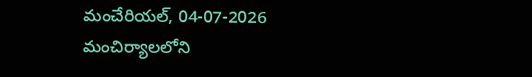మంచేరియల్, 04-07-2026
మంచిర్యాలలోని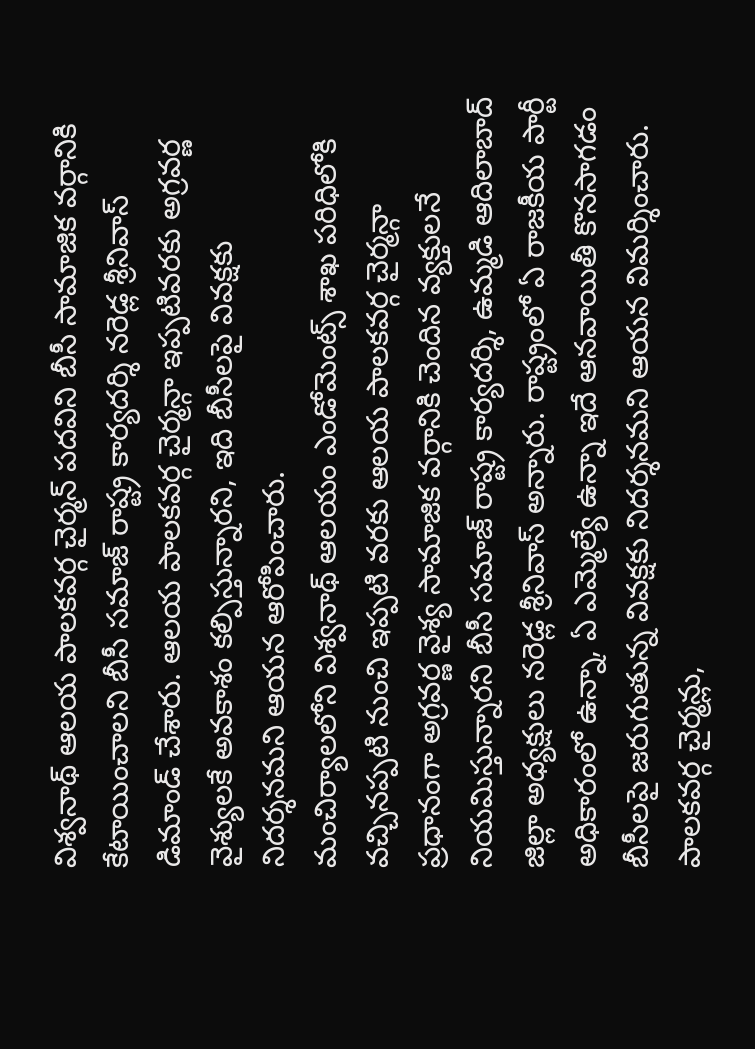విశ్వనాథ్ ఆలయ పాలకవర్గ చైర్మన్ పదవిని బీసీ సామాజిక వర్గానికి కేటాయించాలని బీసీ సమాజ్ రాష్ట్ర కార్యదర్శి నరెడ్ల శ్రీనివాస్ డిమాండ్ చేశారు. ఆలయ పాలకవర్గ చైర్మన్గా ఇప్పటివరకు అగ్రవర్ణ వైశ్యులకే అవకాశం కల్పిస్తున్నారని, ఇది బీసీలపై వివక్షకు నిదర్శనమని ఆయన ఆరోపించారు.
మంచిర్యాలలోని విశ్వనాథ్ ఆలయం ఎండోమెంట్స్ శాఖ పరిధిలోకి వచ్చినప్పటి నుంచి ఇప్పటి వరకు ఆలయ పాలకవర్గ చైర్మన్గా ప్రధానంగా అగ్రవర్ణ వైశ్య సామాజిక వర్గానికి చెందిన వ్యక్తులనే నియమిస్తున్నారని బీసీ సమాజ్ రాష్ట్ర కార్యదర్శి, ఉమ్మడి ఆదిలాబాద్ జిల్లా అధ్యక్షులు నరెడ్ల శ్రీనివాస్ అన్నారు. రాష్ట్రంలో ఏ రాజకీయ పార్టీ అధికారంలో ఉన్నా, ఏ ఎమ్మెల్యే ఉన్నా ఇదే ఆనవాయితీ కొనసాగడం బీసీలపై జరుగుతున్న వివక్షకు నిదర్శనమని ఆయన విమర్శించారు.
పాలకవర్గ చైర్మన్లు,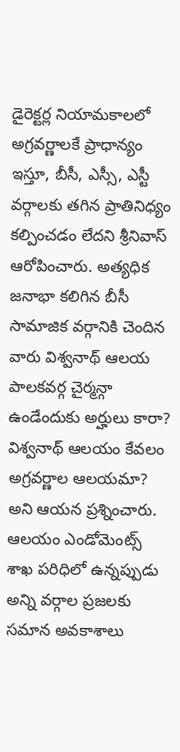డైరెక్టర్ల నియామకాలలో అగ్రవర్ణాలకే ప్రాధాన్యం ఇస్తూ, బీసీ, ఎస్సీ, ఎస్టీ వర్గాలకు తగిన ప్రాతినిధ్యం కల్పించడం లేదని శ్రీనివాస్ ఆరోపించారు. అత్యధిక జనాభా కలిగిన బీసీ సామాజిక వర్గానికి చెందిన వారు విశ్వనాథ్ ఆలయ పాలకవర్గ చైర్మన్గా ఉండేందుకు అర్హులు కారా? విశ్వనాథ్ ఆలయం కేవలం అగ్రవర్ణాల ఆలయమా? అని ఆయన ప్రశ్నించారు.
ఆలయం ఎండోమెంట్స్ శాఖ పరిధిలో ఉన్నప్పుడు అన్ని వర్గాల ప్రజలకు సమాన అవకాశాలు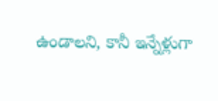ఉండాలని, కానీ ఇన్నేళ్లుగా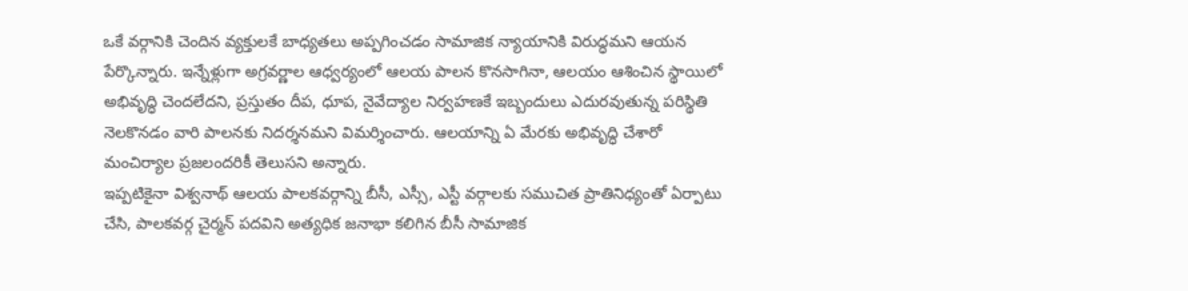ఒకే వర్గానికి చెందిన వ్యక్తులకే బాధ్యతలు అప్పగించడం సామాజిక న్యాయానికి విరుద్ధమని ఆయన పేర్కొన్నారు. ఇన్నేళ్లుగా అగ్రవర్ణాల ఆధ్వర్యంలో ఆలయ పాలన కొనసాగినా, ఆలయం ఆశించిన స్థాయిలో అభివృద్ధి చెందలేదని, ప్రస్తుతం దీప, ధూప, నైవేద్యాల నిర్వహణకే ఇబ్బందులు ఎదురవుతున్న పరిస్థితి నెలకొనడం వారి పాలనకు నిదర్శనమని విమర్శించారు. ఆలయాన్ని ఏ మేరకు అభివృద్ధి చేశారో మంచిర్యాల ప్రజలందరికీ తెలుసని అన్నారు.
ఇప్పటికైనా విశ్వనాథ్ ఆలయ పాలకవర్గాన్ని బీసీ, ఎస్సీ, ఎస్టీ వర్గాలకు సముచిత ప్రాతినిధ్యంతో ఏర్పాటు చేసి, పాలకవర్గ చైర్మన్ పదవిని అత్యధిక జనాభా కలిగిన బీసీ సామాజిక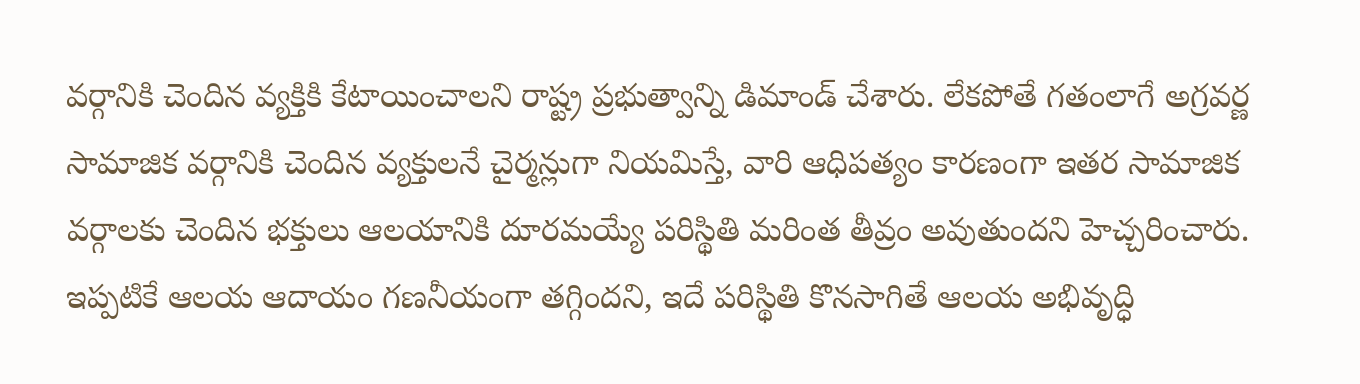వర్గానికి చెందిన వ్యక్తికి కేటాయించాలని రాష్ట్ర ప్రభుత్వాన్ని డిమాండ్ చేశారు. లేకపోతే గతంలాగే అగ్రవర్ణ సామాజిక వర్గానికి చెందిన వ్యక్తులనే చైర్మన్లుగా నియమిస్తే, వారి ఆధిపత్యం కారణంగా ఇతర సామాజిక వర్గాలకు చెందిన భక్తులు ఆలయానికి దూరమయ్యే పరిస్థితి మరింత తీవ్రం అవుతుందని హెచ్చరించారు.
ఇప్పటికే ఆలయ ఆదాయం గణనీయంగా తగ్గిందని, ఇదే పరిస్థితి కొనసాగితే ఆలయ అభివృద్ధి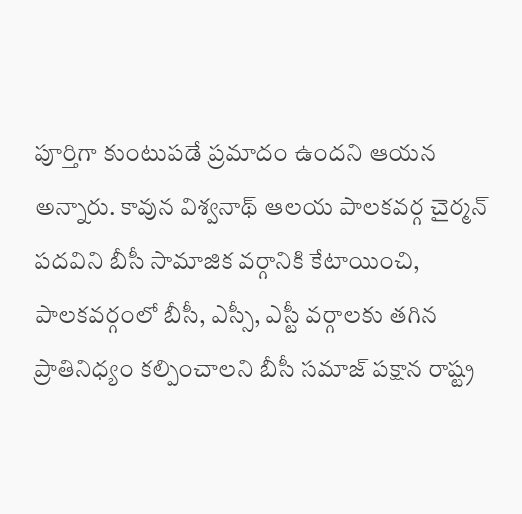పూర్తిగా కుంటుపడే ప్రమాదం ఉందని ఆయన అన్నారు. కావున విశ్వనాథ్ ఆలయ పాలకవర్గ చైర్మన్ పదవిని బీసీ సామాజిక వర్గానికి కేటాయించి, పాలకవర్గంలో బీసీ, ఎస్సీ, ఎస్టీ వర్గాలకు తగిన ప్రాతినిధ్యం కల్పించాలని బీసీ సమాజ్ పక్షాన రాష్ట్ర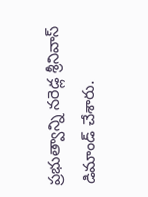ప్రభుత్వాన్ని నరెడ్ల శ్రీనివాస్ డిమాండ్ చేశారు.